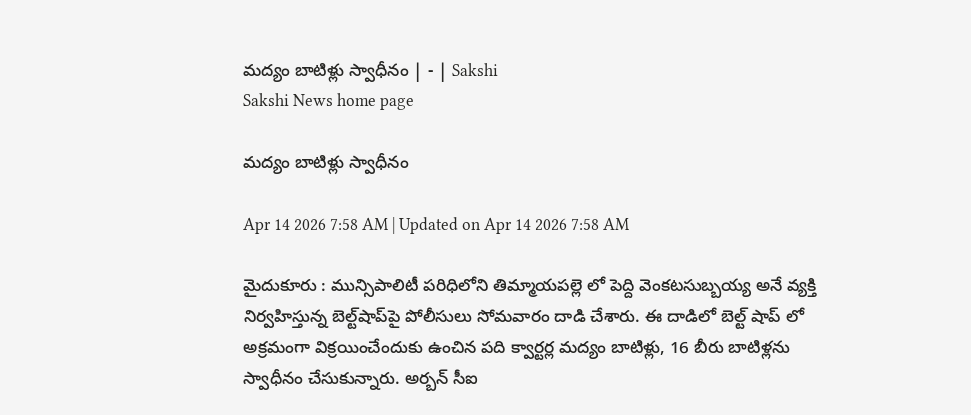మద్యం బాటిళ్లు స్వాధీనం | - | Sakshi
Sakshi News home page

మద్యం బాటిళ్లు స్వాధీనం

Apr 14 2026 7:58 AM | Updated on Apr 14 2026 7:58 AM

మైదుకూరు : మున్సిపాలిటీ పరిధిలోని తిమ్మాయపల్లె లో పెద్ది వెంకటసుబ్బయ్య అనే వ్యక్తి నిర్వహిస్తున్న బెల్ట్‌షాప్‌పై పోలీసులు సోమవారం దాడి చేశారు. ఈ దాడిలో బెల్ట్‌ షాప్‌ లో అక్రమంగా విక్రయించేందుకు ఉంచిన పది క్వార్టర్ల మద్యం బాటిళ్లు, 16 బీరు బాటిళ్లను స్వాధీనం చేసుకున్నారు. అర్బన్‌ సీఐ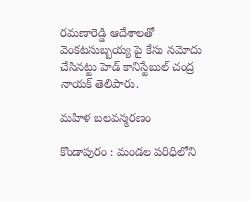రమణారెడ్డి ఆదేశాలతో వెంకటసుబ్బయ్య పై కేసు నమోదు చేసినట్టు హెడ్‌ కానిస్టేబుల్‌ చంద్ర నాయక్‌ తెలిపారు.

మహిళ బలవన్మరణం

కొండాపురం : మండల పరిధిలోని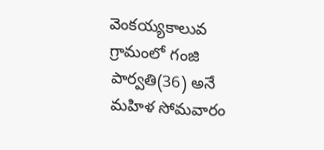వెంకయ్యకాలువ గ్రామంలో గంజి పార్వతి(36) అనే మహిళ సోమవారం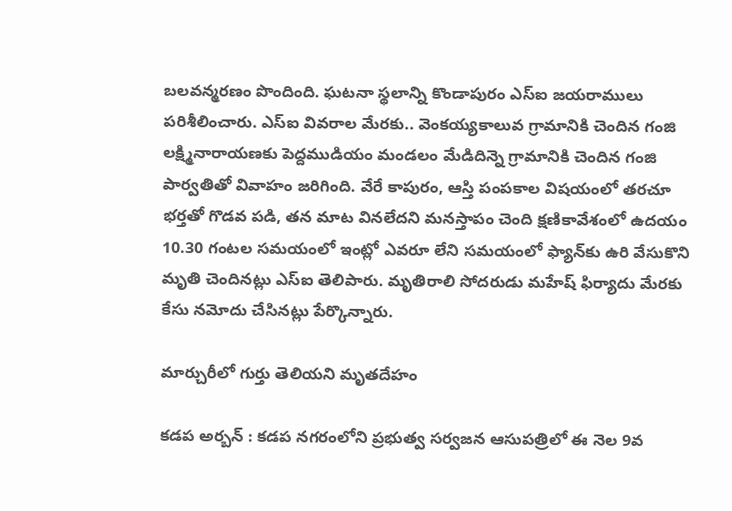బలవన్మరణం పొందింది. ఘటనా స్థలాన్ని కొండాపురం ఎస్‌ఐ జయరాములు పరిశీలించారు. ఎస్‌ఐ వివరాల మేరకు.. వెంకయ్యకాలువ గ్రామానికి చెందిన గంజి లక్ష్మినారాయణకు పెద్దముడియం మండలం మేడిదిన్నె గ్రామానికి చెందిన గంజి పార్వతితో వివాహం జరిగింది. వేరే కాపురం, ఆస్తి పంపకాల విషయంలో తరచూ భర్తతో గొడవ పడి, తన మాట వినలేదని మనస్తాపం చెంది క్షణికావేశంలో ఉదయం 10.30 గంటల సమయంలో ఇంట్లో ఎవరూ లేని సమయంలో ఫ్యాన్‌కు ఉరి వేసుకొని మృతి చెందినట్లు ఎస్‌ఐ తెలిపారు. మృతిరాలి సోదరుడు మహేష్‌ ఫిర్యాదు మేరకు కేసు నమోదు చేసినట్లు పేర్కొన్నారు.

మార్చురీలో గుర్తు తెలియని మృతదేహం

కడప అర్బన్‌ : కడప నగరంలోని ప్రభుత్వ సర్వజన ఆసుపత్రిలో ఈ నెల 9వ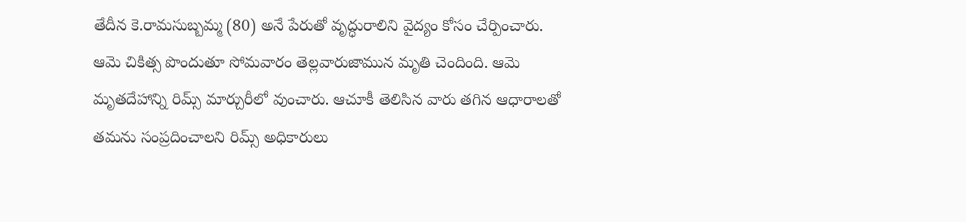తేదీన కె.రామసుబ్బమ్మ (80) అనే పేరుతో వృద్ధురాలిని వైద్యం కోసం చేర్పించారు. ఆమె చికిత్స పొందుతూ సోమవారం తెల్లవారుజామున మృతి చెందింది. ఆమె మృతదేహాన్ని రిమ్స్‌ మార్చురీలో వుంచారు. ఆచూకీ తెలిసిన వారు తగిన ఆధారాలతో తమను సంప్రదించాలని రిమ్స్‌ అధికారులు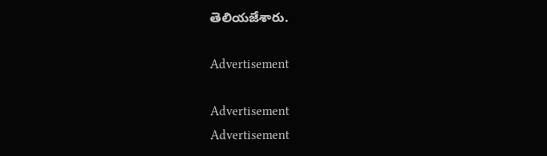తెలియజేశారు.

Advertisement

Advertisement
Advertisement